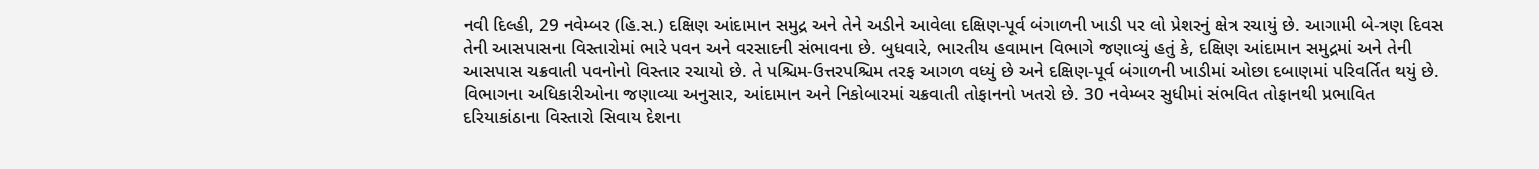નવી દિલ્હી, 29 નવેમ્બર (હિ.સ.) દક્ષિણ આંદામાન સમુદ્ર અને તેને અડીને આવેલા દક્ષિણ-પૂર્વ બંગાળની ખાડી પર લો પ્રેશરનું ક્ષેત્ર રચાયું છે. આગામી બે-ત્રણ દિવસ તેની આસપાસના વિસ્તારોમાં ભારે પવન અને વરસાદની સંભાવના છે. બુધવારે, ભારતીય હવામાન વિભાગે જણાવ્યું હતું કે, દક્ષિણ આંદામાન સમુદ્રમાં અને તેની આસપાસ ચક્રવાતી પવનોનો વિસ્તાર રચાયો છે. તે પશ્ચિમ-ઉત્તરપશ્ચિમ તરફ આગળ વધ્યું છે અને દક્ષિણ-પૂર્વ બંગાળની ખાડીમાં ઓછા દબાણમાં પરિવર્તિત થયું છે.
વિભાગના અધિકારીઓના જણાવ્યા અનુસાર, આંદામાન અને નિકોબારમાં ચક્રવાતી તોફાનનો ખતરો છે. 30 નવેમ્બર સુધીમાં સંભવિત તોફાનથી પ્રભાવિત દરિયાકાંઠાના વિસ્તારો સિવાય દેશના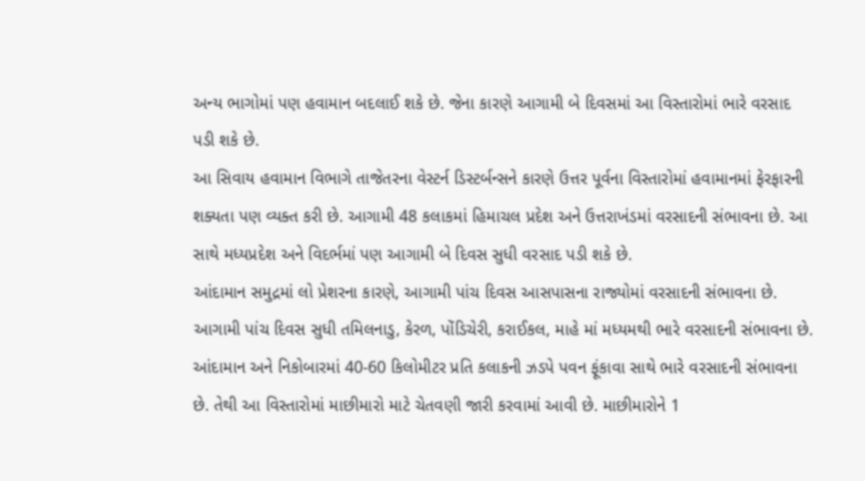અન્ય ભાગોમાં પણ હવામાન બદલાઈ શકે છે. જેના કારણે આગામી બે દિવસમાં આ વિસ્તારોમાં ભારે વરસાદ પડી શકે છે.
આ સિવાય હવામાન વિભાગે તાજેતરના વેસ્ટર્ન ડિસ્ટર્બન્સને કારણે ઉત્તર પૂર્વના વિસ્તારોમાં હવામાનમાં ફેરફારની શક્યતા પણ વ્યક્ત કરી છે. આગામી 48 કલાકમાં હિમાચલ પ્રદેશ અને ઉત્તરાખંડમાં વરસાદની સંભાવના છે. આ સાથે મધ્યપ્રદેશ અને વિદર્ભમાં પણ આગામી બે દિવસ સુધી વરસાદ પડી શકે છે.
આંદામાન સમુદ્રમાં લો પ્રેશરના કારણે, આગામી પાંચ દિવસ આસપાસના રાજ્યોમાં વરસાદની સંભાવના છે. આગામી પાંચ દિવસ સુધી તમિલનાડુ, કેરળ, પોંડિચેરી, કરાઈકલ, માહે માં મધ્યમથી ભારે વરસાદની સંભાવના છે. આંદામાન અને નિકોબારમાં 40-60 કિલોમીટર પ્રતિ કલાકની ઝડપે પવન ફૂંકાવા સાથે ભારે વરસાદની સંભાવના છે. તેથી આ વિસ્તારોમાં માછીમારો માટે ચેતવણી જારી કરવામાં આવી છે. માછીમારોને 1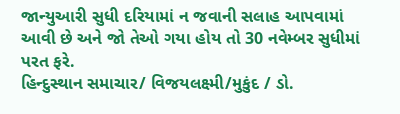જાન્યુઆરી સુધી દરિયામાં ન જવાની સલાહ આપવામાં આવી છે અને જો તેઓ ગયા હોય તો 30 નવેમ્બર સુધીમાં પરત ફરે.
હિન્દુસ્થાન સમાચાર/ વિજયલક્ષ્મી/મુકુંદ / ડો.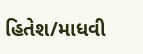હિતેશ/માધવી